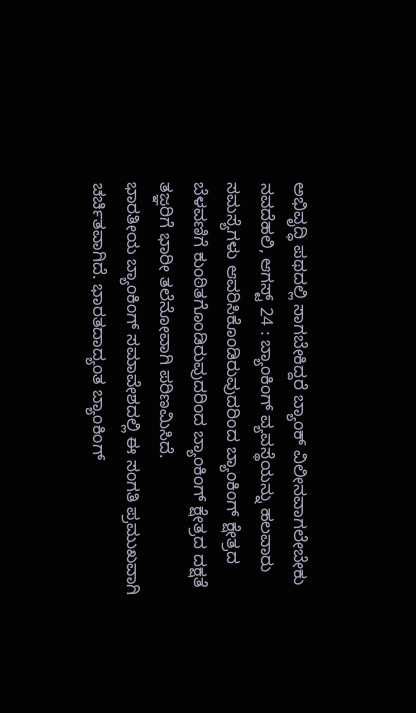ಅಭಿವೃದ್ಧಿ ಪಥದಲ್ಲಿ ಸಾಗಬೇಕಿದ್ದರೆ ಬ್ಯಾಂಕ್ ವಿಲೀನವಾಗಲೇಬೇಕು
ನವದೆಹಲಿ, ಆಗಸ್ಟ್ 24 : ಬ್ಯಾಂಕಿಂಗ್ ವ್ಯವಸ್ಥೆಯನ್ನು ಹಲವಾರು ಸಮಸ್ಯೆಗಳು ಆವರಿಸಿಕೊಂಡಿರುವುದರಿಂದ ಬ್ಯಾಂಕಿಂಗ್ ಕ್ಷೇತ್ರದ ಬೆಳವಣಿಗೆ ಕುಂಠಿತಗೊಂಡಿರುವುದರಿಂದ ಬ್ಯಾಂಕಿಂಗ್ ಕ್ಷೇತ್ರದ ದಕ್ಷತೆ ತಜ್ಞರಿಗೆ ಭಾರೀ ತಲೆನೋವಾಗಿ ಪರಿಣಮಿಸಿದೆ.
ಭಾರತೀಯ ಬ್ಯಾಂಕಿಂಗ್ ಸಮಾವೇಶದಲ್ಲಿ ಈ ಸಂಗತಿ ಪ್ರಮುಖವಾಗಿ ಚರ್ಚಿತವಾಗಿದೆ. ಭಾರತದಾದ್ಯಂತ ಬ್ಯಾಂಕಿಂಗ್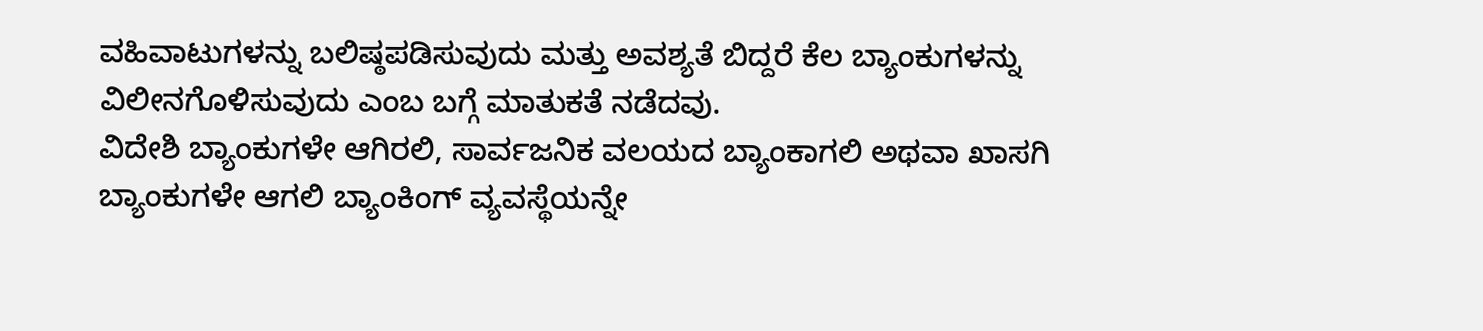ವಹಿವಾಟುಗಳನ್ನು ಬಲಿಷ್ಠಪಡಿಸುವುದು ಮತ್ತು ಅವಶ್ಯತೆ ಬಿದ್ದರೆ ಕೆಲ ಬ್ಯಾಂಕುಗಳನ್ನು ವಿಲೀನಗೊಳಿಸುವುದು ಎಂಬ ಬಗ್ಗೆ ಮಾತುಕತೆ ನಡೆದವು.
ವಿದೇಶಿ ಬ್ಯಾಂಕುಗಳೇ ಆಗಿರಲಿ, ಸಾರ್ವಜನಿಕ ವಲಯದ ಬ್ಯಾಂಕಾಗಲಿ ಅಥವಾ ಖಾಸಗಿ ಬ್ಯಾಂಕುಗಳೇ ಆಗಲಿ ಬ್ಯಾಂಕಿಂಗ್ ವ್ಯವಸ್ಥೆಯನ್ನೇ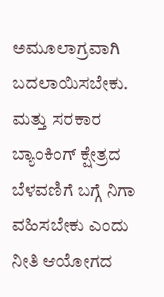ಅಮೂಲಾಗ್ರವಾಗಿ ಬದಲಾಯಿಸಬೇಕು. ಮತ್ತು ಸರಕಾರ ಬ್ಯಾಂಕಿಂಗ್ ಕ್ಷೇತ್ರದ ಬೆಳವಣಿಗೆ ಬಗ್ಗೆ ನಿಗಾ ವಹಿಸಬೇಕು ಎಂದು ನೀತಿ ಆಯೋಗದ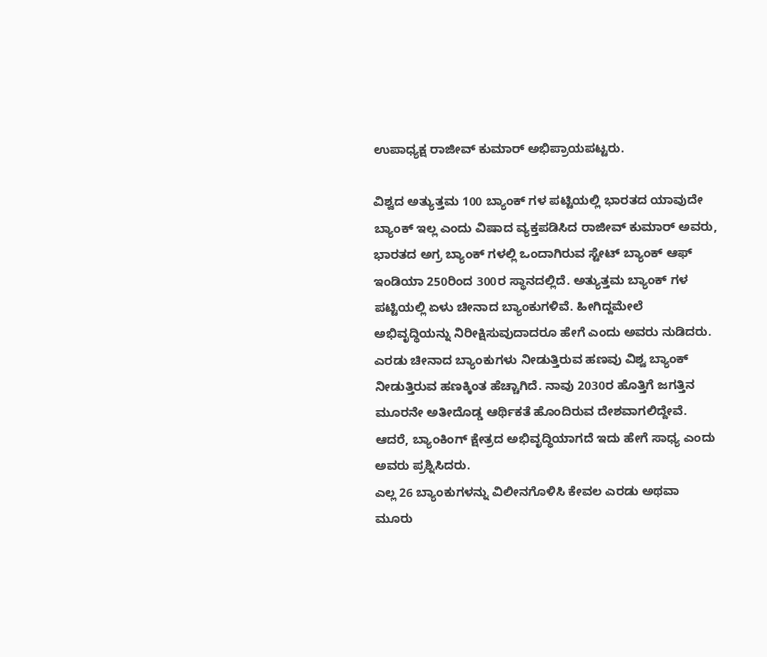ಉಪಾಧ್ಯಕ್ಷ ರಾಜೀವ್ ಕುಮಾರ್ ಅಭಿಪ್ರಾಯಪಟ್ಟರು.

ವಿಶ್ವದ ಅತ್ಯುತ್ತಮ 100 ಬ್ಯಾಂಕ್ ಗಳ ಪಟ್ಟಿಯಲ್ಲಿ ಭಾರತದ ಯಾವುದೇ ಬ್ಯಾಂಕ್ ಇಲ್ಲ ಎಂದು ವಿಷಾದ ವ್ಯಕ್ತಪಡಿಸಿದ ರಾಜೀವ್ ಕುಮಾರ್ ಅವರು, ಭಾರತದ ಅಗ್ರ ಬ್ಯಾಂಕ್ ಗಳಲ್ಲಿ ಒಂದಾಗಿರುವ ಸ್ಟೇಟ್ ಬ್ಯಾಂಕ್ ಆಫ್ ಇಂಡಿಯಾ 250ರಿಂದ 300ರ ಸ್ಥಾನದಲ್ಲಿದೆ. ಅತ್ಯುತ್ತಮ ಬ್ಯಾಂಕ್ ಗಳ ಪಟ್ಟಿಯಲ್ಲಿ ಏಳು ಚೀನಾದ ಬ್ಯಾಂಕುಗಳಿವೆ. ಹೀಗಿದ್ದಮೇಲೆ ಅಭಿವೃದ್ಧಿಯನ್ನು ನಿರೀಕ್ಷಿಸುವುದಾದರೂ ಹೇಗೆ ಎಂದು ಅವರು ನುಡಿದರು.
ಎರಡು ಚೀನಾದ ಬ್ಯಾಂಕುಗಳು ನೀಡುತ್ತಿರುವ ಹಣವು ವಿಶ್ವ ಬ್ಯಾಂಕ್ ನೀಡುತ್ತಿರುವ ಹಣಕ್ಕಿಂತ ಹೆಚ್ಚಾಗಿದೆ. ನಾವು 2030ರ ಹೊತ್ತಿಗೆ ಜಗತ್ತಿನ ಮೂರನೇ ಅತೀದೊಡ್ಡ ಆರ್ಥಿಕತೆ ಹೊಂದಿರುವ ದೇಶವಾಗಲಿದ್ದೇವೆ. ಆದರೆ, ಬ್ಯಾಂಕಿಂಗ್ ಕ್ಷೇತ್ರದ ಅಭಿವೃದ್ಧಿಯಾಗದೆ ಇದು ಹೇಗೆ ಸಾಧ್ಯ ಎಂದು ಅವರು ಪ್ರಶ್ನಿಸಿದರು.
ಎಲ್ಲ 26 ಬ್ಯಾಂಕುಗಳನ್ನು ವಿಲೀನಗೊಳಿಸಿ ಕೇವಲ ಎರಡು ಅಥವಾ ಮೂರು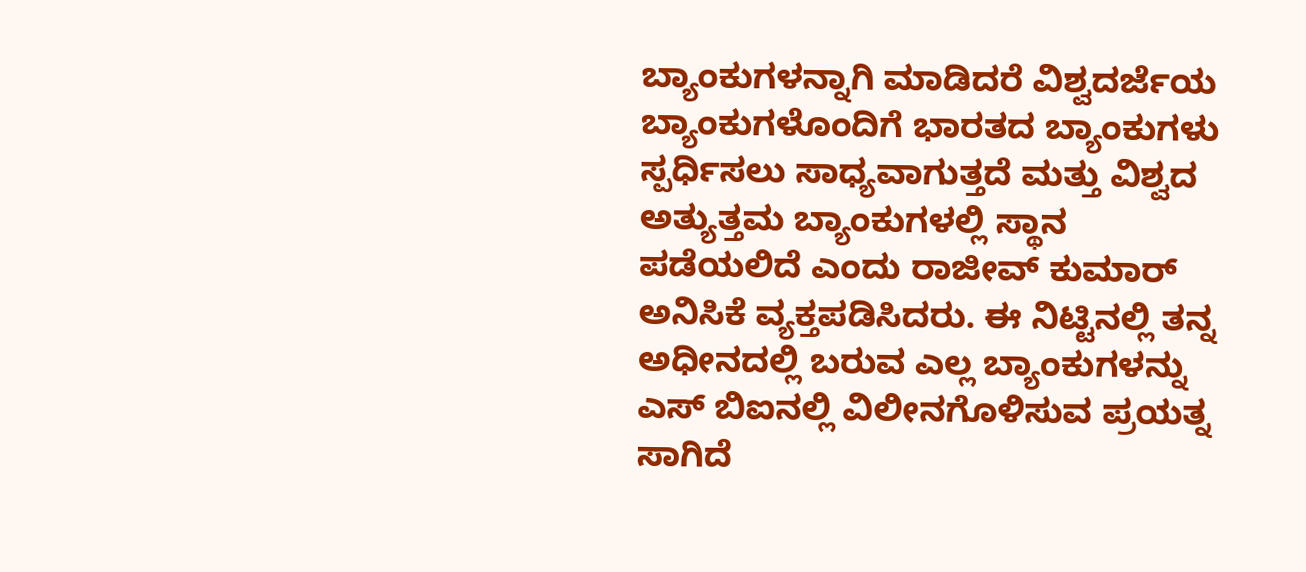ಬ್ಯಾಂಕುಗಳನ್ನಾಗಿ ಮಾಡಿದರೆ ವಿಶ್ವದರ್ಜೆಯ ಬ್ಯಾಂಕುಗಳೊಂದಿಗೆ ಭಾರತದ ಬ್ಯಾಂಕುಗಳು ಸ್ಪರ್ಧಿಸಲು ಸಾಧ್ಯವಾಗುತ್ತದೆ ಮತ್ತು ವಿಶ್ವದ ಅತ್ಯುತ್ತಮ ಬ್ಯಾಂಕುಗಳಲ್ಲಿ ಸ್ಥಾನ ಪಡೆಯಲಿದೆ ಎಂದು ರಾಜೀವ್ ಕುಮಾರ್ ಅನಿಸಿಕೆ ವ್ಯಕ್ತಪಡಿಸಿದರು. ಈ ನಿಟ್ಟಿನಲ್ಲಿ ತನ್ನ ಅಧೀನದಲ್ಲಿ ಬರುವ ಎಲ್ಲ ಬ್ಯಾಂಕುಗಳನ್ನು ಎಸ್ ಬಿಐನಲ್ಲಿ ವಿಲೀನಗೊಳಿಸುವ ಪ್ರಯತ್ನ ಸಾಗಿದೆ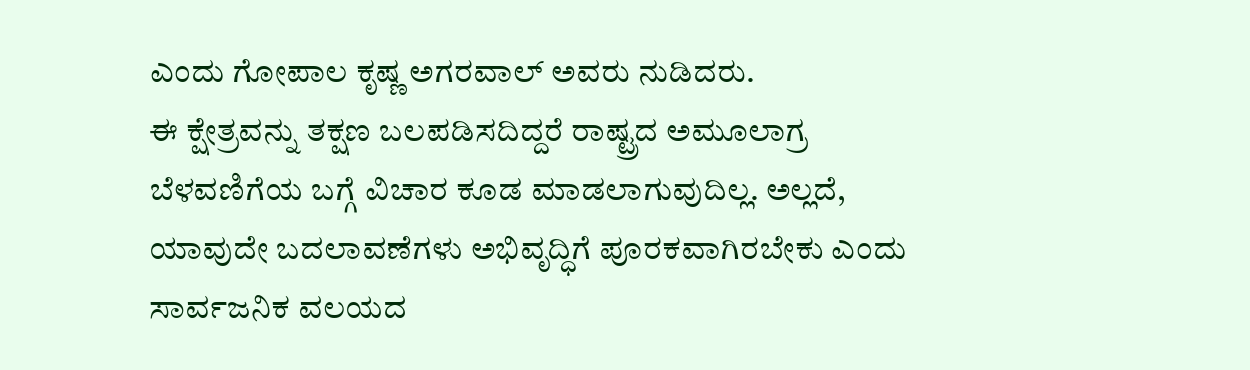ಎಂದು ಗೋಪಾಲ ಕೃಷ್ಣ ಅಗರವಾಲ್ ಅವರು ನುಡಿದರು.
ಈ ಕ್ಷೇತ್ರವನ್ನು ತಕ್ಷಣ ಬಲಪಡಿಸದಿದ್ದರೆ ರಾಷ್ಟ್ರದ ಅಮೂಲಾಗ್ರ ಬೆಳವಣಿಗೆಯ ಬಗ್ಗೆ ವಿಚಾರ ಕೂಡ ಮಾಡಲಾಗುವುದಿಲ್ಲ. ಅಲ್ಲದೆ, ಯಾವುದೇ ಬದಲಾವಣೆಗಳು ಅಭಿವೃದ್ಧಿಗೆ ಪೂರಕವಾಗಿರಬೇಕು ಎಂದು ಸಾರ್ವಜನಿಕ ವಲಯದ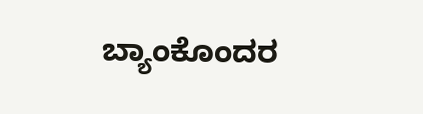ಬ್ಯಾಂಕೊಂದರ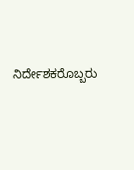ನಿರ್ದೇಶಕರೊಬ್ಬರು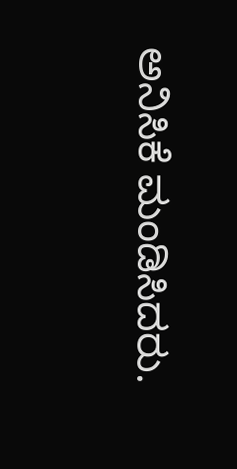ಅನಿಸಿಕೆ ಮಂಡಿಸಿದರು.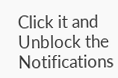Click it and Unblock the Notifications